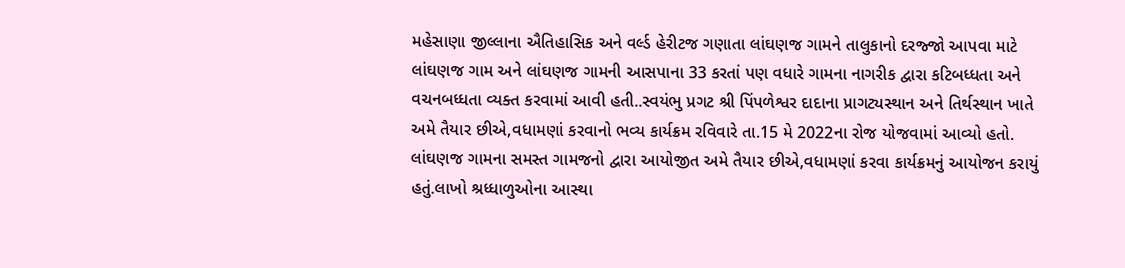મહેસાણા જીલ્લાના ઐતિહાસિક અને વર્લ્ડ હેરીટજ ગણાતા લાંઘણજ ગામને તાલુકાનો દરજ્જો આપવા માટે લાંઘણજ ગામ અને લાંઘણજ ગામની આસપાના 33 કરતાં પણ વધારે ગામના નાગરીક દ્વારા કટિબધ્ધતા અને વચનબધ્ધતા વ્યક્ત કરવામાં આવી હતી..સ્વયંભુ પ્રગટ શ્રી પિંપળેશ્વર દાદાના પ્રાગટ્યસ્થાન અને તિર્થસ્થાન ખાતે અમે તૈયાર છીએ,વધામણાં કરવાનો ભવ્ય કાર્યક્રમ રવિવારે તા.15 મે 2022ના રોજ યોજવામાં આવ્યો હતો.
લાંઘણજ ગામના સમસ્ત ગામજનો દ્વારા આયોજીત અમે તૈયાર છીએ,વધામણાં કરવા કાર્યક્રમનું આયોજન કરાયું હતું.લાખો શ્રધ્ધાળુઓના આસ્થા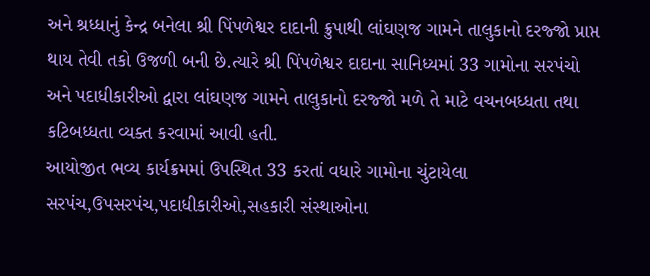અને શ્રધ્ધાનું કેન્દ્ર બનેલા શ્રી પિંપળેશ્વર દાદાની ક્રુપાથી લાંઘણજ ગામને તાલુકાનો દરજ્જો પ્રાપ્ત થાય તેવી તકો ઉજળી બની છે.ત્યારે શ્રી પિંપળેશ્વર દાદાના સાનિધ્યમાં 33 ગામોના સરપંચો અને પદાધીકારીઓ દ્વારા લાંઘણજ ગામને તાલુકાનો દરજ્જો મળે તે માટે વચનબધ્ધતા તથા કટિબધ્ધતા વ્યક્ત કરવામાં આવી હતી.
આયોજીત ભવ્ય કાર્યક્રમમાં ઉપસ્થિત 33 કરતાં વધારે ગામોના ચુંટાયેલા સરપંચ,ઉપસરપંચ,પદાધીકારીઓ,સહકારી સંસ્થાઓના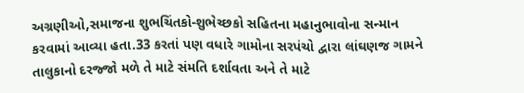અગ્રણીઓ,સમાજના શુભચિંતકો-શુભેચ્છકો સહિતના મહાનુભાવોના સન્માન કરવામાં આવ્યા હતા.33 કરતાં પણ વધારે ગામોના સરપંચો દ્વારા લાંઘણજ ગામને તાલુકાનો દરજ્જો મળે તે માટે સંમતિ દર્શાવતા અને તે માટે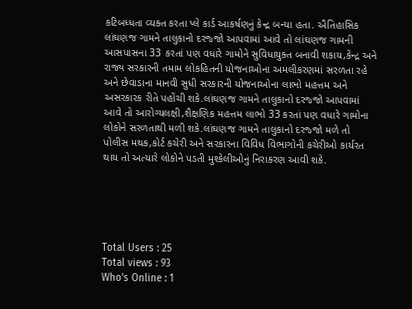કટિબધ્ધતા વ્યક્ત કરતા પ્લે કાર્ડ આકર્ષણનું કેન્દ્ર બન્યા હતા. ઐતિહાસિક લાંઘણજ ગામને તાલુકાનો દરજ્જો આપવામાં આવે તો લાંઘણજ ગામની આસપાસના 33 કરતાં પણ વધારે ગામોને સુવિધાયુક્ત બનાવી શકાય,કેન્દ્ર અને રાજ્ય સરકારની તમામ લોકહિતની યોજનાઓના અમલીકરણમાં સરળતા રહે અને છેવાડાના માનવી સુધી સરકારની યોજનાઓના લાભો મહત્તમ અને અસરકારક રીતે પહોંચી શકે.લાંઘણજ ગામને તાલુકાનો દરજ્જો આપવામાં આવે તો આરોગ્યલક્ષી,શૈક્ષણિક મહત્તમ લાભો 33 કરતાં પણ વધારે ગામોના લોકોને સરળતાથી મળી શકે.લાંઘણજ ગામને તાલુકાનો દરજ્જો મળે તો પોલીસ મથક,કોર્ટ કચેરી અને સરકારના વિવિધ વિભાગોની કચેરીઓ કાર્યરત થાય તો અત્યારે લોકોને પડતી મુશ્કેલીઓનું નિરાકરણ આવી શકે.





Total Users : 25
Total views : 93
Who's Online : 1